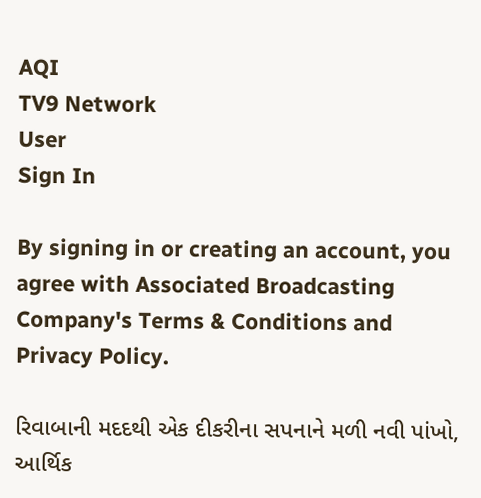AQI
TV9 Network
User
Sign In

By signing in or creating an account, you agree with Associated Broadcasting Company's Terms & Conditions and Privacy Policy.

રિવાબાની મદદથી એક દીકરીના સપનાને મળી નવી પાંખો, આર્થિક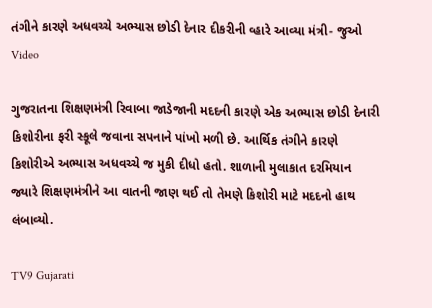તંગીને કારણે અધવચ્ચે અભ્યાસ છોડી દેનાર દીકરીની વ્હારે આવ્યા મંત્રી- જુઓ Video

ગુજરાતના શિક્ષણમંત્રી રિવાબા જાડેજાની મદદની કારણે એક અભ્યાસ છોડી દેનારી કિશોરીના ફરી સ્કૂલે જવાના સપનાને પાંખો મળી છે. આર્થિક તંગીને કારણે કિશોરીએ અભ્યાસ અધવચ્ચે જ મુકી દીધો હતો. શાળાની મુલાકાત દરમિયાન જ્યારે શિક્ષણમંત્રીને આ વાતની જાણ થઈ તો તેમણે કિશોરી માટે મદદનો હાથ લંબાવ્યો.

TV9 Gujarati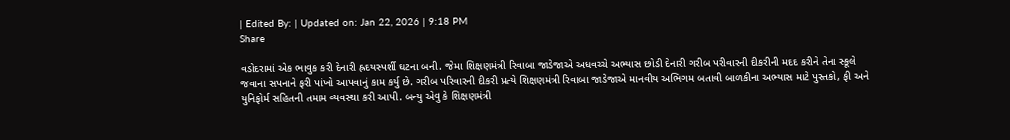| Edited By: | Updated on: Jan 22, 2026 | 9:18 PM
Share

વડોદરામાં એક ભાવુક કરી દેનારી હ્રદયસ્પર્શી ઘટના બની. જેમા શિક્ષણમંત્રી રિવાબા જાડેજાએ અધવચ્ચે અભ્યાસ છોડી દેનારી ગરીબ પરીવારની દીકરીની મદદ કરીને તેના સ્કૂલે જવાના સપનાને ફરી પાંખો આપવાનું કામ કર્યુ છે. ગરીબ પરિવારની દીકરી પ્રત્યે શિક્ષણમંત્રી રિવાબા જાડેજાએ માનવીય અભિગમ બતાવી બાળકીના અભ્યાસ માટે પુસ્તકો, ફી અને યુનિફોર્મ સહિતની તમામ વ્યવસ્થા કરી આપી. બન્યુ એવુ કે શિક્ષણમંત્રી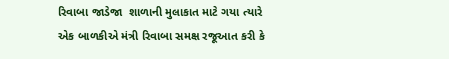રિવાબા જાડેજા  શાળાની મુલાકાત માટે ગયા ત્યારે એક બાળકીએ મંત્રી રિવાબા સમક્ષ રજૂઆત કરી કે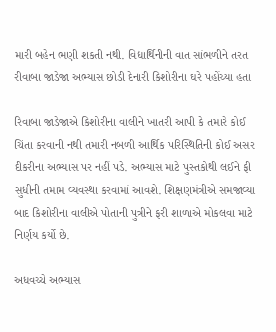મારી બહેન ભણી શકતી નથી. વિદ્યાર્થિનીની વાત સાંભળીને તરત રીવાબા જાડેજા અભ્યાસ છોડી દેનારી કિશોરીના ઘરે પહોંચ્યા હતા

રિવાબા જાડેજાએ કિશોરીના વાલીને ખાતરી આપી કે તમારે કોઈ ચિંતા કરવાની નથી તમારી નબળી આર્થિક પરિસ્થિતિની કોઈ અસર દીકરીના અભ્યાસ પર નહીં પડે. અભ્યાસ માટે પુસ્તકોથી લઈને ફી સુધીની તમામ વ્યવસ્થા કરવામાં આવશે. શિક્ષણમંત્રીએ સમજાવ્યા બાદ કિશોરીના વાલીએ પોતાની પુત્રીને ફરી શાળાએ મોકલવા માટે નિર્ણય કર્યો છે.

અધવચ્ચે અભ્યાસ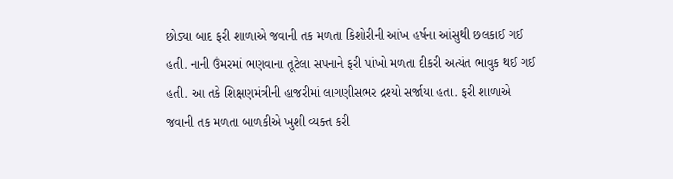છોડ્યા બાદ ફરી શાળાએ જવાની તક મળતા કિશોરીની આંખ હર્ષના આંસુથી છલકાઈ ગઈ હતી. નાની ઉંમરમાં ભણવાના તૂટેલા સપનાને ફરી પાંખો મળતા દીકરી અત્યંત ભાવુક થઈ ગઈ હતી. આ તકે શિક્ષણમંત્રીની હાજરીમાં લાગણીસભર દ્રશ્યો સર્જાયા હતા. ફરી શાળાએ જવાની તક મળતા બાળકીએ ખુશી વ્યક્ત કરી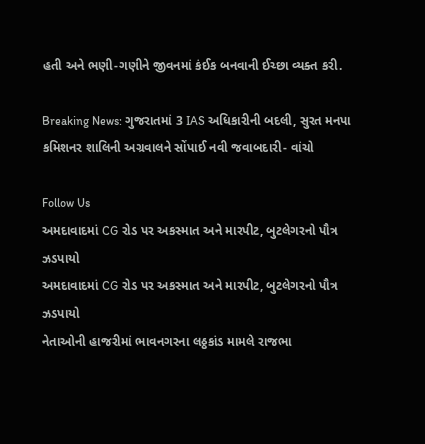હતી અને ભણી-ગણીને જીવનમાં કંઈક બનવાની ઈચ્છા વ્યક્ત કરી.

Breaking News: ગુજરાતમાં 3 IAS અધિકારીની બદલી, સુરત મનપા કમિશનર શાલિની અગ્રવાલને સોંપાઈ નવી જવાબદારી- વાંચો

Follow Us
અમદાવાદમાં CG રોડ પર અકસ્માત અને મારપીટ, બુટલેગરનો પૌત્ર ઝડપાયો
અમદાવાદમાં CG રોડ પર અકસ્માત અને મારપીટ, બુટલેગરનો પૌત્ર ઝડપાયો
નેતાઓની હાજરીમાં ભાવનગરના લઠ્ઠકાંડ મામલે રાજભા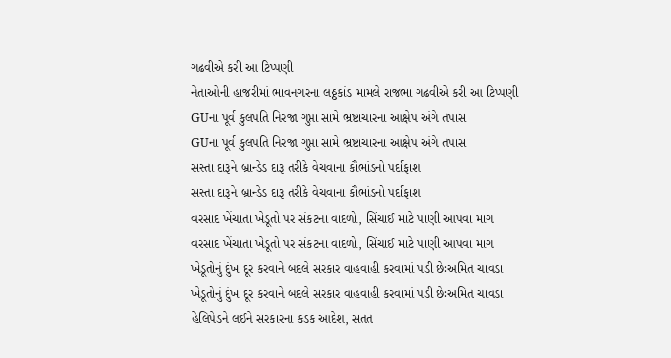ગઢવીએ કરી આ ટિપ્પણી
નેતાઓની હાજરીમાં ભાવનગરના લઠ્ઠકાંડ મામલે રાજભા ગઢવીએ કરી આ ટિપ્પણી
GUના પૂર્વ કુલપતિ નિરજા ગુપ્તા સામે ભ્રષ્ટાચારના આક્ષેપ અંગે તપાસ
GUના પૂર્વ કુલપતિ નિરજા ગુપ્તા સામે ભ્રષ્ટાચારના આક્ષેપ અંગે તપાસ
સસ્તા દારૂને બ્રાન્ડેડ દારૂ તરીકે વેચવાના કૌભાંડનો પર્દાફાશ
સસ્તા દારૂને બ્રાન્ડેડ દારૂ તરીકે વેચવાના કૌભાંડનો પર્દાફાશ
વરસાદ ખેંચાતા ખેડૂતો પર સંકટના વાદળો, સિંચાઈ માટે પાણી આપવા માગ
વરસાદ ખેંચાતા ખેડૂતો પર સંકટના વાદળો, સિંચાઈ માટે પાણી આપવા માગ
ખેડૂતોનું દુંખ દૂર કરવાને બદલે સરકાર વાહવાહી કરવામાં પડી છેઃઅમિત ચાવડા
ખેડૂતોનું દુંખ દૂર કરવાને બદલે સરકાર વાહવાહી કરવામાં પડી છેઃઅમિત ચાવડા
હેલિપેડને લઈને સરકારના કડક આદેશ, સતત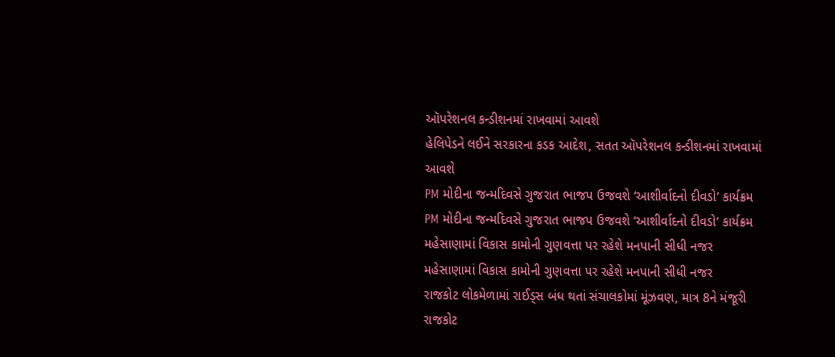ઑપરેશનલ કન્ડીશનમાં રાખવામાં આવશે
હેલિપેડને લઈને સરકારના કડક આદેશ, સતત ઑપરેશનલ કન્ડીશનમાં રાખવામાં આવશે
PM મોદીના જન્મદિવસે ગુજરાત ભાજપ ઉજવશે ‘આશીર્વાદનો દીવડો’ કાર્યક્રમ
PM મોદીના જન્મદિવસે ગુજરાત ભાજપ ઉજવશે ‘આશીર્વાદનો દીવડો’ કાર્યક્રમ
મહેસાણામાં વિકાસ કામોની ગુણવત્તા પર રહેશે મનપાની સીધી નજર
મહેસાણામાં વિકાસ કામોની ગુણવત્તા પર રહેશે મનપાની સીધી નજર
રાજકોટ લોકમેળામાં રાઈડ્સ બંધ થતાં સંચાલકોમાં મૂંઝવણ, માત્ર 8ને મંજૂરી
રાજકોટ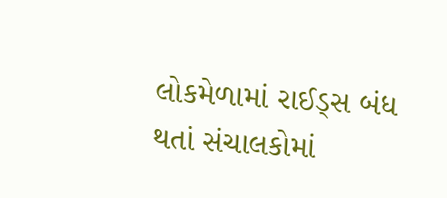લોકમેળામાં રાઈડ્સ બંધ થતાં સંચાલકોમાં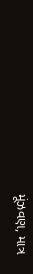મૂંઝવણ, માત્ર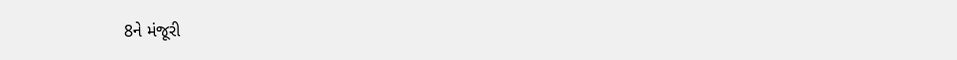8ને મંજૂરી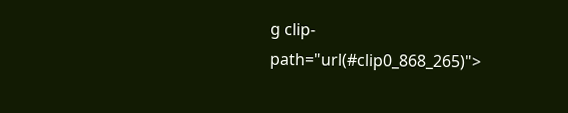g clip-path="url(#clip0_868_265)">